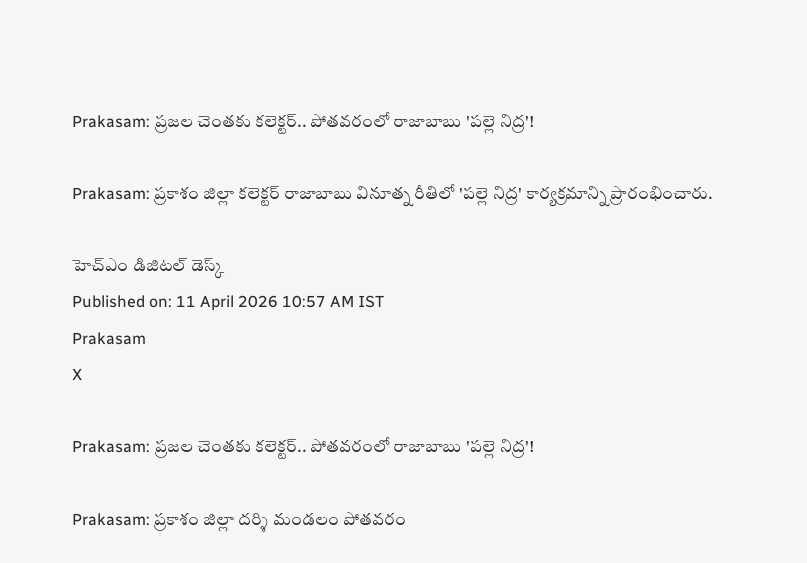Prakasam: ప్రజల చెంతకు కలెక్టర్.. పోతవరంలో రాజాబాబు 'పల్లె నిద్ర'!

Prakasam: ప్రకాశం జిల్లా కలెక్టర్ రాజాబాబు వినూత్న రీతిలో 'పల్లె నిద్ర' కార్యక్రమాన్ని ప్రారంభించారు.

హెచ్ఎం డిజిటల్ డెస్క్
Published on: 11 April 2026 10:57 AM IST
Prakasam
X

Prakasam: ప్రజల చెంతకు కలెక్టర్.. పోతవరంలో రాజాబాబు 'పల్లె నిద్ర'!

Prakasam: ప్రకాశం జిల్లా దర్శి మండలం పోతవరం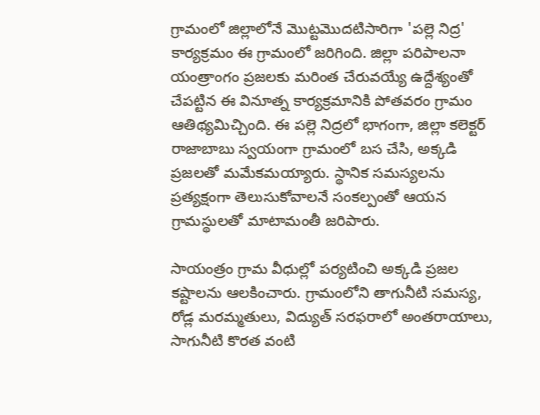గ్రామంలో జిల్లాలోనే మొట్టమొదటిసారిగా 'పల్లె నిద్ర' కార్యక్రమం ఈ గ్రామంలో జరిగింది. జిల్లా పరిపాలనా యంత్రాంగం ప్రజలకు మరింత చేరువయ్యే ఉద్దేశ్యంతో చేపట్టిన ఈ వినూత్న కార్యక్రమానికి పోతవరం గ్రామం ఆతిథ్యమిచ్చింది. ఈ పల్లె నిద్రలో భాగంగా, జిల్లా కలెక్టర్ రాజాబాబు స్వయంగా గ్రామంలో బస చేసి, అక్కడి ప్రజలతో మమేకమయ్యారు. స్థానిక సమస్యలను ప్రత్యక్షంగా తెలుసుకోవాలనే సంకల్పంతో ఆయన గ్రామస్థులతో మాటామంతీ జరిపారు.

సాయంత్రం గ్రామ వీధుల్లో పర్యటించి అక్కడి ప్రజల కష్టాలను ఆలకించారు. గ్రామంలోని తాగునీటి సమస్య, రోడ్ల మరమ్మతులు, విద్యుత్ సరఫరాలో అంతరాయాలు, సాగునీటి కొరత వంటి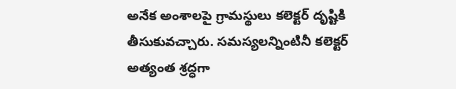అనేక అంశాలపై గ్రామస్థులు కలెక్టర్ దృష్టికి తీసుకువచ్చారు. సమస్యలన్నింటినీ కలెక్టర్ అత్యంత శ్రద్ధగా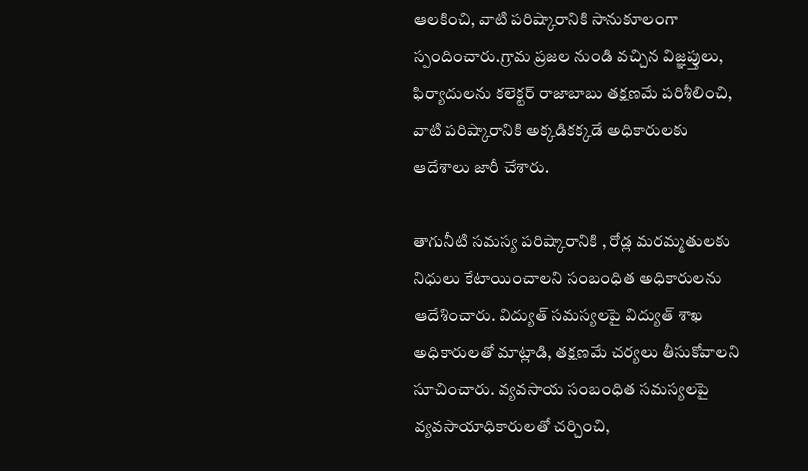ఆలకించి, వాటి పరిష్కారానికి సానుకూలంగా స్పందించారు.గ్రామ ప్రజల నుండి వచ్చిన విజ్ఞప్తులు, ఫిర్యాదులను కలెక్టర్ రాజాబాబు తక్షణమే పరిశీలించి, వాటి పరిష్కారానికి అక్కడికక్కడే అధికారులకు ఆదేశాలు జారీ చేశారు.

తాగునీటి సమస్య పరిష్కారానికి , రోడ్ల మరమ్మతులకు నిధులు కేటాయించాలని సంబంధిత అధికారులను ఆదేశించారు. విద్యుత్ సమస్యలపై విద్యుత్ శాఖ అధికారులతో మాట్లాడి, తక్షణమే చర్యలు తీసుకోవాలని సూచించారు. వ్యవసాయ సంబంధిత సమస్యలపై వ్యవసాయాధికారులతో చర్చించి,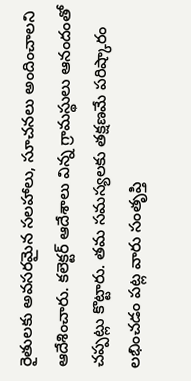రైతులకు అవసరమైన సలహాలు, సూచనలు అందించాలని ఆదేశించారు. కలెక్టర్ ఆదేశాలు విన్న గ్రామస్థులు ఆనందంతో చప్పట్లు కొట్టారు. తమ సమస్యలకు తక్షణమే పరిష్కారం లభించడం పట్ల వారు సంతృప్తి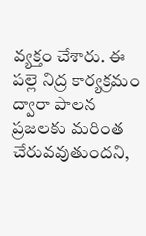వ్యక్తం చేశారు. ఈ పల్లె నిద్ర కార్యక్రమం ద్వారా పాలన ప్రజలకు మరింత చేరువవుతుందని,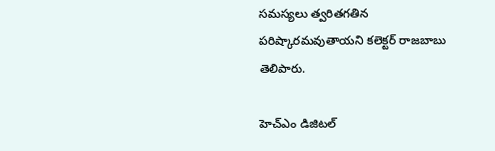సమస్యలు త్వరితగతిన పరిష్కారమవుతాయని కలెక్టర్ రాజబాబు తెలిపారు.

హెచ్ఎం డిజిటల్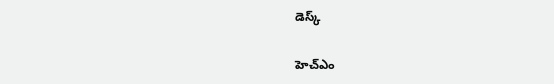డెస్క్

హెచ్ఎం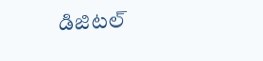డిజిటల్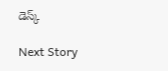డెస్క్

Next Story